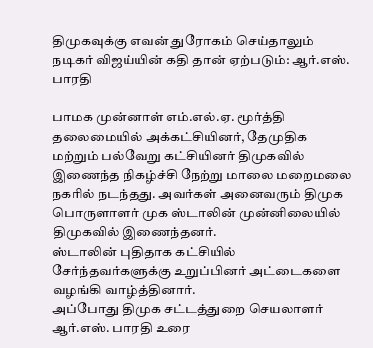திமுகவுக்கு எவன் துரோகம் செய்தாலும் நடிகர் விஜய்யின் கதி தான் ஏற்படும்: ஆர்.எஸ். பாரதி

பாமக முன்னாள் எம்.எல்.ஏ. மூர்த்தி தலைமையில் அக்கட்சியினர், தேமுதிக மற்றும் பல்வேறு கட்சியினர் திமுகவில் இணைந்த நிகழ்ச்சி நேற்று மாலை மறைமலை நகரில் நடந்தது. அவர்கள் அனைவரும் திமுக பொருளாளர் முக ஸ்டாலின் முன்னிலையில் திமுகவில் இணைந்தனர்.
ஸ்டாலின் புதிதாக கட்சியில் சேர்ந்தவர்களுக்கு உறுப்பினர் அட்டைகளை வழங்கி வாழ்த்தினார்.
அப்போது திமுக சட்டத்துறை செயலாளர் ஆர்.எஸ். பாரதி உரை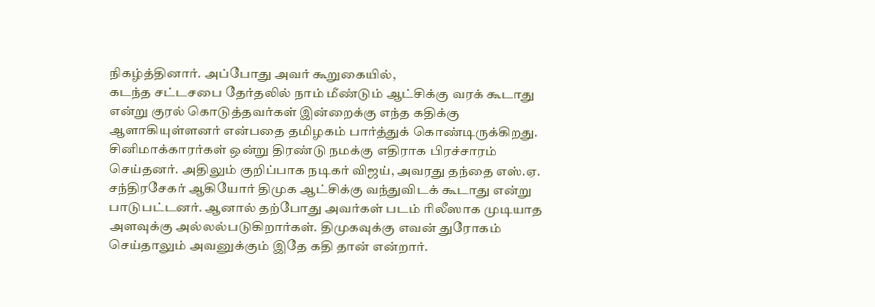நிகழ்த்தினார். அப்போது அவர் கூறுகையில்,
கடந்த சட்டசபை தேர்தலில் நாம் மீண்டும் ஆட்சிக்கு வரக் கூடாது என்று குரல் கொடுத்தவர்கள் இன்றைக்கு எந்த கதிக்கு ஆளாகியுள்ளனர் என்பதை தமிழகம் பார்த்துக் கொண்டிருக்கிறது.
சினிமாக்காரர்கள் ஒன்று திரண்டு நமக்கு எதிராக பிரச்சாரம் செய்தனர். அதிலும் குறிப்பாக நடிகர் விஜய், அவரது தந்தை எஸ்.ஏ. சந்திரசேகர் ஆகியோர் திமுக ஆட்சிக்கு வந்துவிடக் கூடாது என்று பாடுபட்டனர். ஆனால் தற்போது அவர்கள் படம் ரிலீஸாக முடியாத அளவுக்கு அல்லல்படுகிறார்கள். திமுகவுக்கு எவன் துரோகம் செய்தாலும் அவனுக்கும் இதே கதி தான் என்றார்.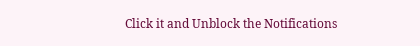Click it and Unblock the Notifications